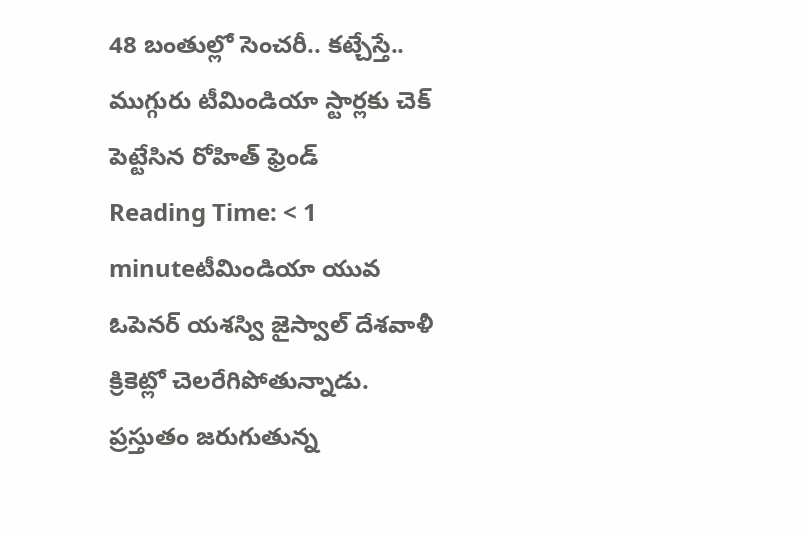48 బంతుల్లో సెంచరీ.. కట్చేస్తే.. ముగ్గురు టీమిండియా స్టార్లకు చెక్ పెట్టేసిన రోహిత్ ఫ్రెండ్
Reading Time: < 1 minuteటీమిండియా యువ ఓపెనర్ యశస్వి జైస్వాల్ దేశవాళీ క్రికెట్లో చెలరేగిపోతున్నాడు. ప్రస్తుతం జరుగుతున్న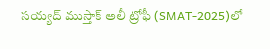సయ్యద్ ముస్తాక్ అలీ ట్రోఫీ (SMAT-2025)లో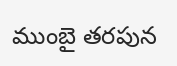ముంబై తరపున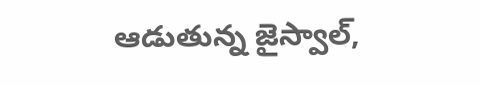ఆడుతున్న జైస్వాల్,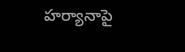హర్యానాపై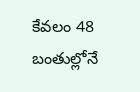కేవలం 48 బంతుల్లోనే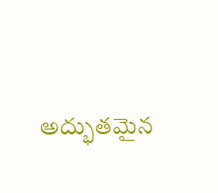అద్భుతమైన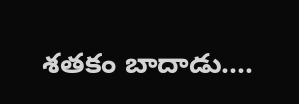శతకం బాదాడు.…